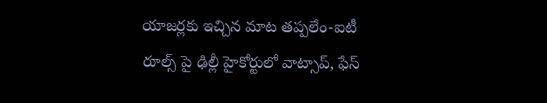యాజర్లకు ఇచ్చిన మాట తప్పలేం-ఐటీ రూల్స్ పై ఢిల్లీ హైకోర్టులో వాట్సాప్, ఫేస్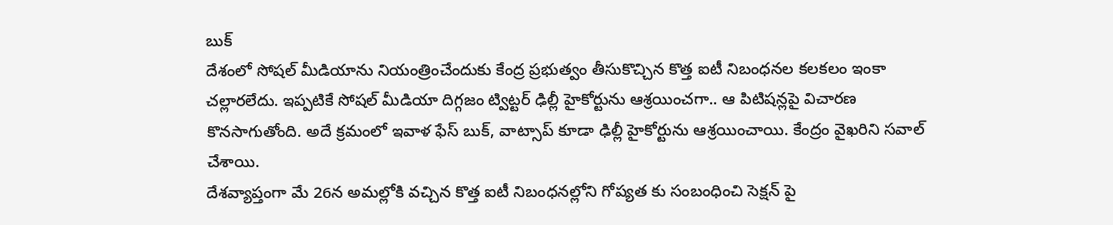బుక్
దేశంలో సోషల్ మీడియాను నియంత్రించేందుకు కేంద్ర ప్రభుత్వం తీసుకొచ్చిన కొత్త ఐటీ నిబంధనల కలకలం ఇంకా చల్లారలేదు. ఇప్పటికే సోషల్ మీడియా దిగ్గజం ట్విట్టర్ ఢిల్లీ హైకోర్టును ఆశ్రయించగా.. ఆ పిటిషన్లపై విచారణ కొనసాగుతోంది. అదే క్రమంలో ఇవాళ ఫేస్ బుక్, వాట్సాప్ కూడా ఢిల్లీ హైకోర్టును ఆశ్రయించాయి. కేంద్రం వైఖరిని సవాల్ చేశాయి.
దేశవ్యాప్తంగా మే 26న అమల్లోకి వచ్చిన కొత్త ఐటీ నిబంధనల్లోని గోప్యత కు సంబంధించి సెక్షన్ పై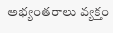అభ్యంతరాలు వ్యక్తం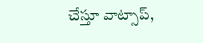చేస్తూ వాట్సాప్,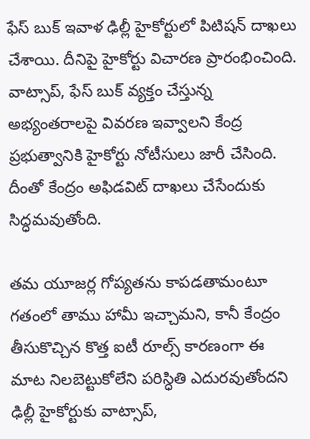ఫేస్ బుక్ ఇవాళ ఢిల్లీ హైకోర్టులో పిటిషన్ దాఖలు చేశాయి. దీనిపై హైకోర్టు విచారణ ప్రారంభించింది. వాట్సాప్, ఫేస్ బుక్ వ్యక్తం చేస్తున్న అభ్యంతరాలపై వివరణ ఇవ్వాలని కేంద్ర ప్రభుత్వానికి హైకోర్టు నోటీసులు జారీ చేసింది. దీంతో కేంద్రం అఫిడవిట్ దాఖలు చేసేందుకు సిద్ధమవుతోంది.

తమ యూజర్ల గోప్యతను కాపడతామంటూ గతంలో తాము హామీ ఇచ్చామని, కానీ కేంద్రం తీసుకొచ్చిన కొత్త ఐటీ రూల్స్ కారణంగా ఈ మాట నిలబెట్టుకోలేని పరిస్ధితి ఎదురవుతోందని ఢిల్లీ హైకోర్టుకు వాట్సాప్,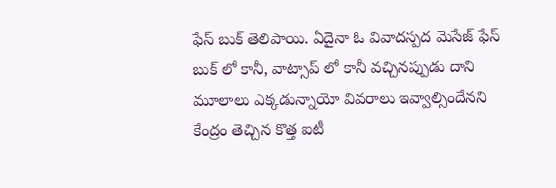ఫేస్ బుక్ తెలిపాయి. ఏదైనా ఓ వివాదస్పద మెసేజ్ ఫేస్ బుక్ లో కానీ, వాట్సాప్ లో కానీ వచ్చినప్పుడు దాని మూలాలు ఎక్కడున్నాయో వివరాలు ఇవ్వాల్సిందేనని కేంద్రం తెచ్చిన కొత్త ఐటీ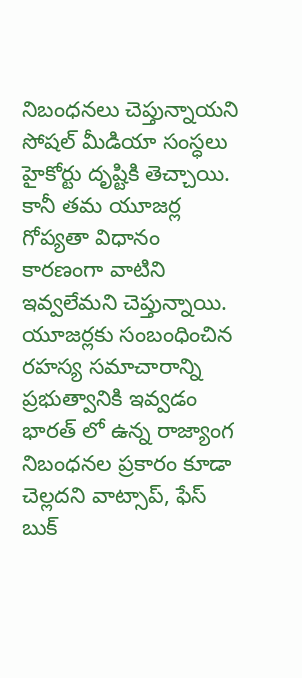నిబంధనలు చెప్తున్నాయని సోషల్ మీడియా సంస్ధలు హైకోర్టు దృష్టికి తెచ్చాయి. కానీ తమ యూజర్ల గోప్యతా విధానం కారణంగా వాటిని ఇవ్వలేమని చెప్తున్నాయి.
యూజర్లకు సంబంధించిన రహస్య సమాచారాన్ని ప్రభుత్వానికి ఇవ్వడం భారత్ లో ఉన్న రాజ్యాంగ నిబంధనల ప్రకారం కూడా చెల్లదని వాట్సాప్, ఫేస్ బుక్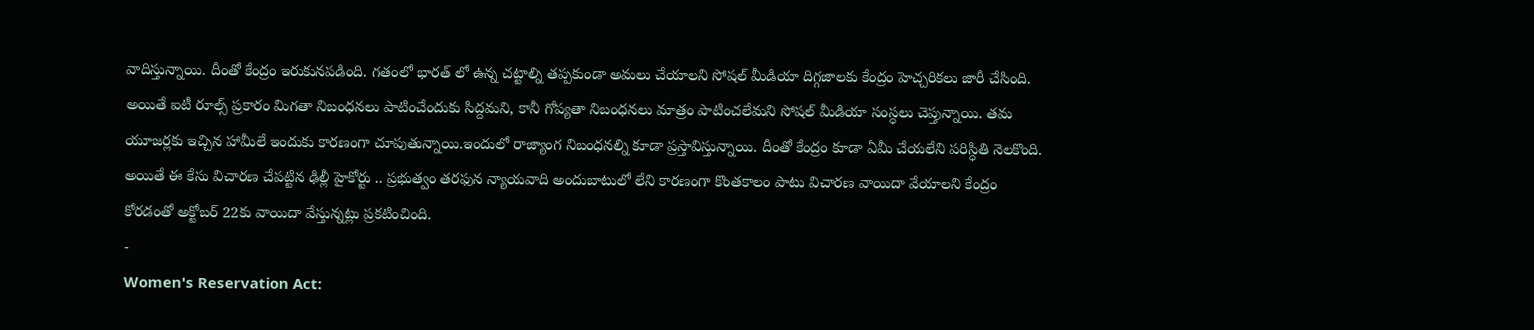వాదిస్తున్నాయి. దీంతో కేంద్రం ఇరుకునపడింది. గతంలో భారత్ లో ఉన్న చట్టాల్ని తప్పకుండా అమలు చేయాలని సోషల్ మీడియా దిగ్గజాలకు కేంద్రం హెచ్చరికలు జారీ చేసింది. అయితే ఐటీ రూల్స్ ప్రకారం మిగతా నిబంధనలు పాటించేందుకు సిద్దమని, కానీ గోప్యతా నిబంధనలు మాత్రం పాటించలేమని సోషల్ మీడియా సంస్ధలు చెప్తున్నాయి. తమ యూజర్లకు ఇచ్చిన హామీలే ఇందుకు కారణంగా చూపుతున్నాయి.ఇందులో రాజ్యాంగ నిబంధనల్ని కూడా ప్రస్తావిస్తున్నాయి. దీంతో కేంద్రం కూడా ఏమీ చేయలేని పరిస్ధితి నెలకొంది. అయితే ఈ కేసు విచారణ చేపట్టిన ఢిల్లీ హైకోర్టు .. ప్రభుత్వం తరఫున న్యాయవాది అందుబాటులో లేని కారణంగా కొంతకాలం పాటు విచారణ వాయిదా వేయాలని కేంద్రం కోరడంతో అక్టోబర్ 22కు వాయిదా వేస్తున్నట్లు ప్రకటించింది.
-
Women's Reservation Act: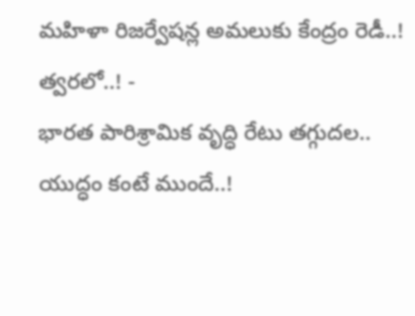మహిళా రిజర్వేషన్ల అమలుకు కేంద్రం రెడీ..! త్వరలో..! -
భారత పారిశ్రామిక వృద్ధి రేటు తగ్గుదల.. యుద్ధం కంటే ముందే..!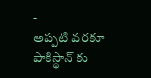-
అప్పటి వరకూ పాకిస్థాన్ కు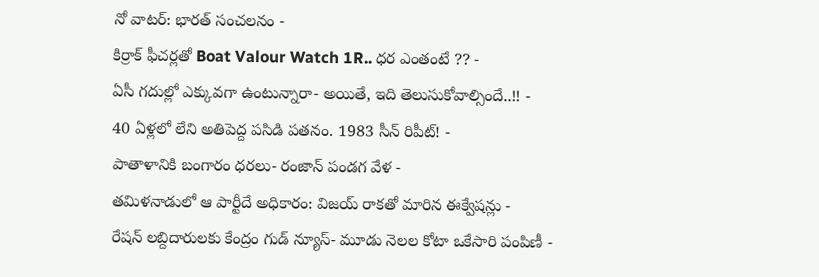నో వాటర్: భారత్ సంచలనం -
కిర్రాక్ ఫీచర్లతో Boat Valour Watch 1R.. ధర ఎంతంటే ?? -
ఏసీ గదుల్లో ఎక్కువగా ఉంటున్నారా- అయితే, ఇది తెలుసుకోవాల్సిందే..!! -
40 ఏళ్లలో లేని అతిపెద్ద పసిడి పతనం. 1983 సీన్ రిపీట్! -
పాతాళానికి బంగారం ధరలు- రంజాన్ పండగ వేళ -
తమిళనాడులో ఆ పార్టీదే అధికారం: విజయ్ రాకతో మారిన ఈక్వేషన్లు -
రేషన్ లబ్దిదారులకు కేంద్రం గుడ్ న్యూస్- మూడు నెలల కోటా ఒకేసారి పంపిణీ -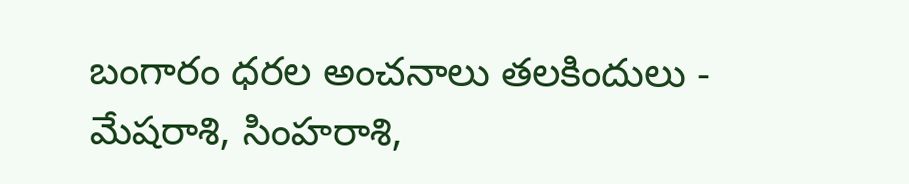బంగారం ధరల అంచనాలు తలకిందులు -
మేషరాశి, సింహరాశి,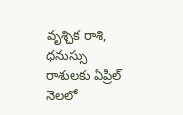వృశ్చిక రాశి, ధనుస్సు రాశులకు ఏప్రిల్ నెలలో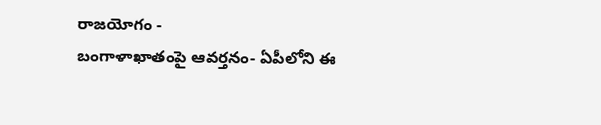రాజయోగం -
బంగాళాఖాతంపై ఆవర్తనం- ఏపీలోని ఈ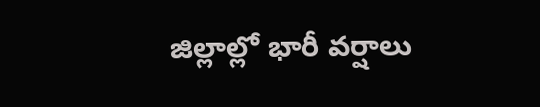జిల్లాల్లో భారీ వర్షాలు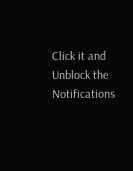Click it and Unblock the Notifications